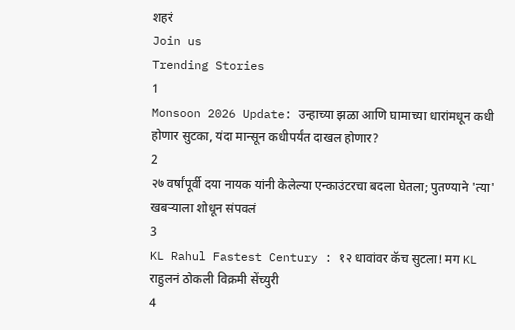शहरं
Join us
Trending Stories
1
Monsoon 2026 Update: उन्हाच्या झळा आणि घामाच्या धारांमधून कधी होणार सुटका, यंदा मान्सून कधीपर्यंत दाखल होणार?
2
२७ वर्षांपूर्वी दया नायक यांनी केलेल्या एन्काउंटरचा बदला घेतला; पुतण्याने 'त्या' खबऱ्याला शोधून संपवलं
3
KL Rahul Fastest Century : १२ धावांवर कॅच सुटला! मग KL राहुलनं ठोकली विक्रमी सेंच्युरी
4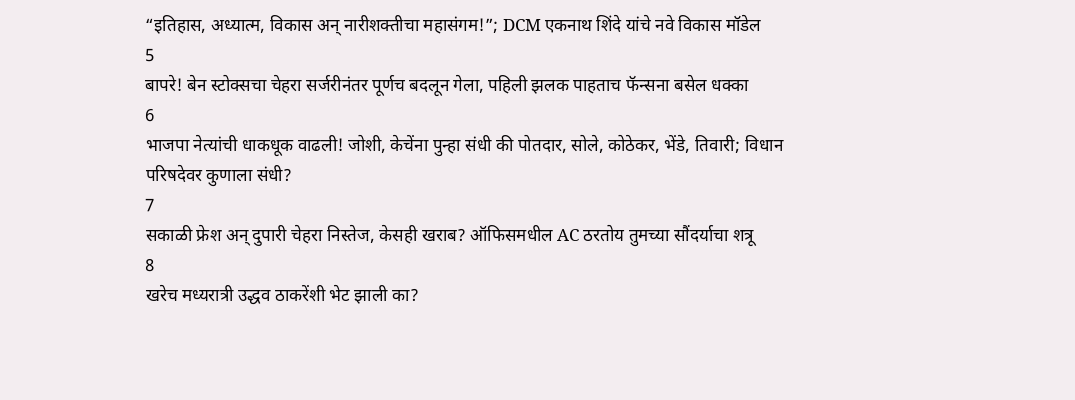“इतिहास, अध्यात्म, विकास अन् नारीशक्तीचा महासंगम!”; DCM एकनाथ शिंदे यांचे नवे विकास मॉडेल
5
बापरे! बेन स्टोक्सचा चेहरा सर्जरीनंतर पूर्णच बदलून गेला, पहिली झलक पाहताच फॅन्सना बसेल धक्का
6
भाजपा नेत्यांची धाकधूक वाढली! जोशी, केचेंना पुन्हा संधी की पोतदार, सोले, कोठेकर, भेंडे, तिवारी; विधान परिषदेवर कुणाला संधी?
7
सकाळी फ्रेश अन् दुपारी चेहरा निस्तेज, केसही खराब? ऑफिसमधील AC ठरतोय तुमच्या सौंदर्याचा शत्रू
8
खरेच मध्यरात्री उद्धव ठाकरेंशी भेट झाली का?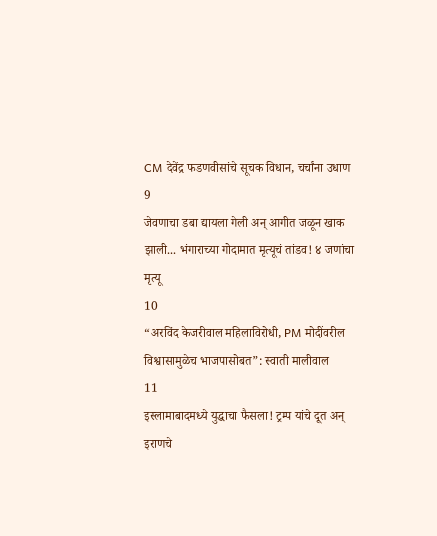CM देवेंद्र फडणवीसांचे सूचक विधान, चर्चांना उधाण
9
जेवणाचा डबा द्यायला गेली अन् आगीत जळून खाक झाली... भंगाराच्या गोदामात मृत्यूचं तांडव! ४ जणांचा मृत्यू
10
“अरविंद केजरीवाल महिलाविरोधी, PM मोदींवरील विश्वासामुळेच भाजपासोबत”: स्वाती मालीवाल
11
इस्लामाबादमध्ये युद्धाचा फैसला! ट्रम्प यांचे दूत अन् इराणचे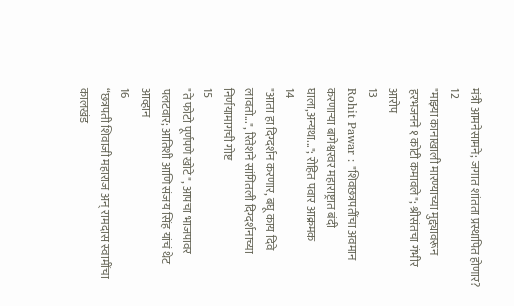मंत्री आमनेसामने; जगात शांतता प्रस्थापित होणार?
12
"माझ्या कानाखाली मारण्याच्या मुद्द्यावरून हरभजनने १ कोटी कमावले"; श्रीसंतचा गंभीर आरोप
13
Rohit Pawar : "शिवछत्रपतींचा अवमान करणाऱ्या बागेश्वरवर महाराष्ट्रात बंदी घाला,अन्यथा..."; रोहित पवार आक्रमक
14
"आता हा दिग्दर्शन करणार, बघू काय दिवे लावतो...", रितेशने सांगितली दिग्दर्शनाच्या निर्णयामागची गोष्ट
15
"ते फोटो पूर्णपणे खोटे", आपचा भाजपावर पलटवार; आतिशी आणि संजय सिंह यांचं थेट आव्हान
16
“छत्रपती शिवाजी महाराज अन् रामदास स्वामींचा कालखंड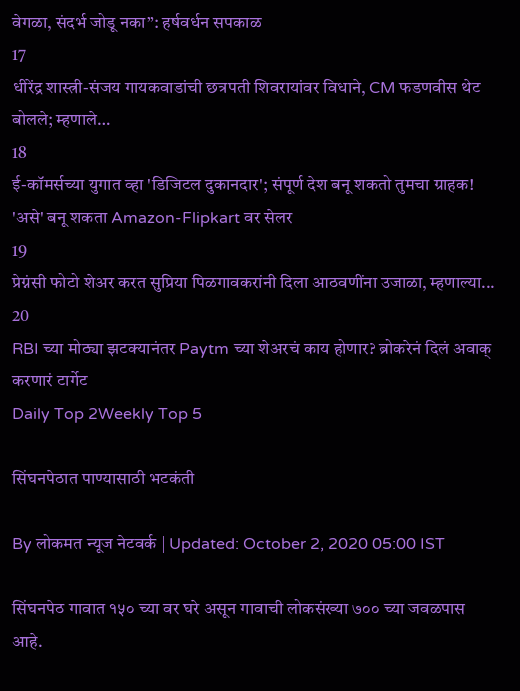वेगळा, संदर्भ जोडू नका”: हर्षवर्धन सपकाळ
17
धीरेंद्र शास्त्री-संजय गायकवाडांची छत्रपती शिवरायांवर विधाने, CM फडणवीस थेट बोलले; म्हणाले…
18
ई-कॉमर्सच्या युगात व्हा 'डिजिटल दुकानदार'; संपूर्ण देश बनू शकतो तुमचा ग्राहक! 'असे' बनू शकता Amazon-Flipkart वर सेलर
19
प्रेग्नंसी फोटो शेअर करत सुप्रिया पिळगावकरांनी दिला आठवणींना उजाळा, म्हणाल्या...
20
RBI च्या मोठ्या झटक्यानंतर Paytm च्या शेअरचं काय होणार? ब्रोकरेनं दिलं अवाक् करणारं टार्गेट
Daily Top 2Weekly Top 5

सिंघनपेठात पाण्यासाठी भटकंती

By लोकमत न्यूज नेटवर्क | Updated: October 2, 2020 05:00 IST

सिंघनपेठ गावात १५० च्या वर घरे असून गावाची लोकसंख्या ७०० च्या जवळपास आहे.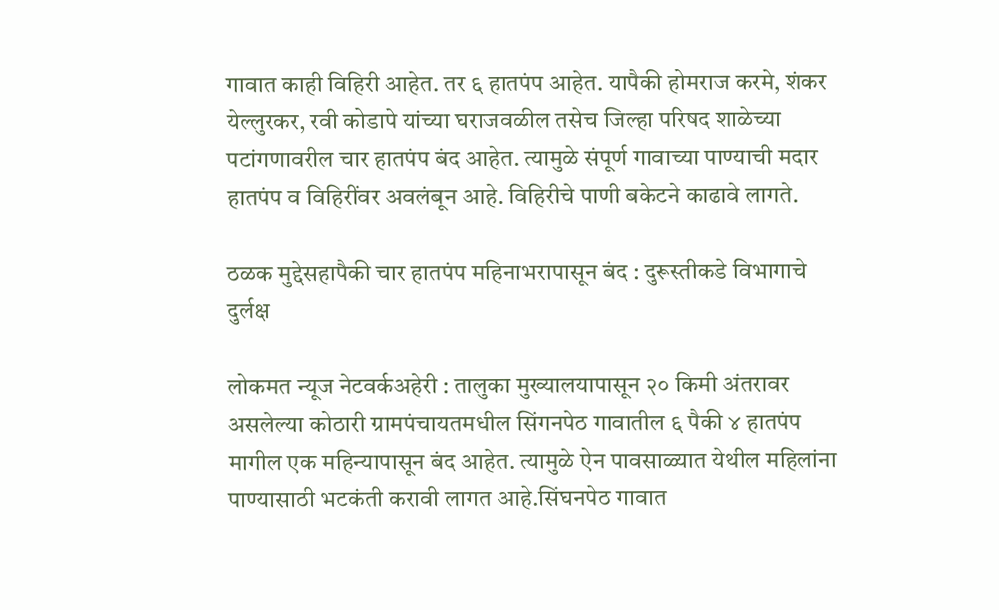गावात काही विहिरी आहेत. तर ६ हातपंप आहेत. यापैकी होमराज करमे, शंकर येल्लुरकर, रवी कोडापे यांच्या घराजवळील तसेच जिल्हा परिषद शाळेच्या पटांगणावरील चार हातपंप बंद आहेत. त्यामुळे संपूर्ण गावाच्या पाण्याची मदार हातपंप व विहिरींवर अवलंबून आहे. विहिरीचे पाणी बकेटने काढावे लागते.

ठळक मुद्देसहापैकी चार हातपंप महिनाभरापासून बंद : दुरूस्तीकडे विभागाचे दुर्लक्ष

लोकमत न्यूज नेटवर्कअहेरी : तालुका मुख्यालयापासून २० किमी अंतरावर असलेल्या कोठारी ग्रामपंचायतमधील सिंगनपेठ गावातील ६ पैकी ४ हातपंप मागील एक महिन्यापासून बंद आहेत. त्यामुळे ऐन पावसाळ्यात येथील महिलांना पाण्यासाठी भटकंती करावी लागत आहे.सिंघनपेठ गावात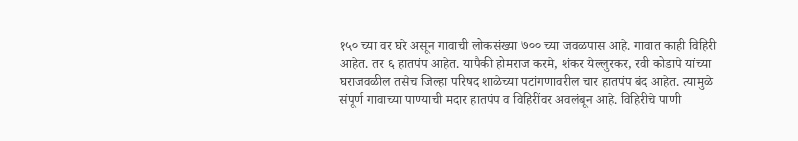१५० च्या वर घरे असून गावाची लोकसंख्या ७०० च्या जवळपास आहे. गावात काही विहिरी आहेत. तर ६ हातपंप आहेत. यापैकी होमराज करमे, शंकर येल्लुरकर, रवी कोडापे यांच्या घराजवळील तसेच जिल्हा परिषद शाळेच्या पटांगणावरील चार हातपंप बंद आहेत. त्यामुळे संपूर्ण गावाच्या पाण्याची मदार हातपंप व विहिरींवर अवलंबून आहे. विहिरीचे पाणी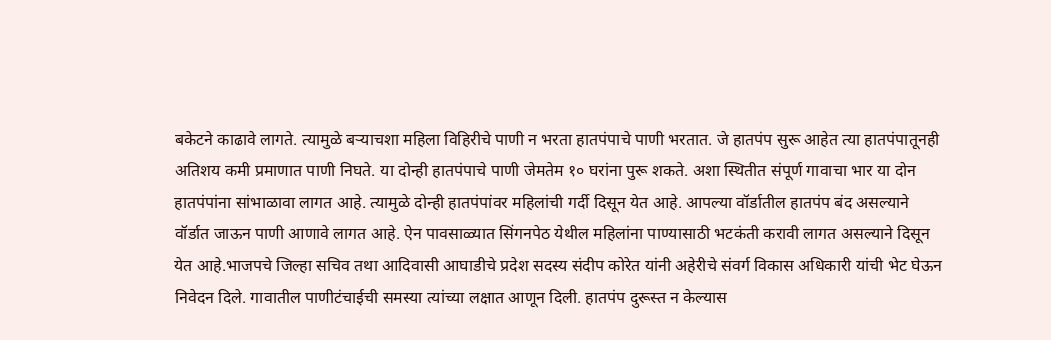बकेटने काढावे लागते. त्यामुळे बऱ्याचशा महिला विहिरीचे पाणी न भरता हातपंपाचे पाणी भरतात. जे हातपंप सुरू आहेत त्या हातपंपातूनही अतिशय कमी प्रमाणात पाणी निघते. या दोन्ही हातपंपाचे पाणी जेमतेम १० घरांना पुरू शकते. अशा स्थितीत संपूर्ण गावाचा भार या दोन हातपंपांना सांभाळावा लागत आहे. त्यामुळे दोन्ही हातपंपांवर महिलांची गर्दी दिसून येत आहे. आपल्या वॉर्डातील हातपंप बंद असल्याने वॉर्डात जाऊन पाणी आणावे लागत आहे. ऐन पावसाळ्यात सिंगनपेठ येथील महिलांना पाण्यासाठी भटकंती करावी लागत असल्याने दिसून येत आहे.भाजपचे जिल्हा सचिव तथा आदिवासी आघाडीचे प्रदेश सदस्य संदीप कोरेत यांनी अहेरीचे संवर्ग विकास अधिकारी यांची भेट घेऊन निवेदन दिले. गावातील पाणीटंचाईची समस्या त्यांच्या लक्षात आणून दिली. हातपंप दुरूस्त न केल्यास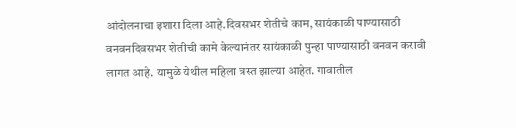आंदोलनाचा इशारा दिला आहे.दिवसभर शेतीचे काम, सायंकाळी पाण्यासाठी वनवनदिवसभर शेतीची कामे केल्यानंतर सायंकाळी पुन्हा पाण्यासाठी वनवन करावी लागत आहे. यामुळे येथील महिला त्रस्त झाल्या आहेत. गावातील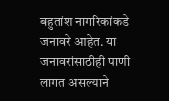बहुतांश नागरिकांकडे जनावरे आहेत. या जनावरांसाठीही पाणी लागत असल्याने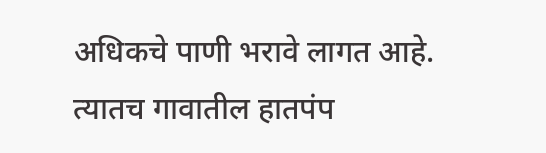अधिकचे पाणी भरावे लागत आहे. त्यातच गावातील हातपंप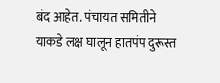बंद आहेत. पंचायत समितीने याकडे लक्ष घालून हातपंप दुरूस्त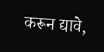करून द्यावे,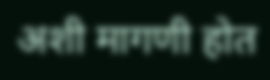अशी मागणी होत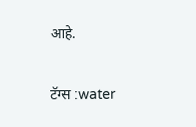आहे.

टॅग्स :water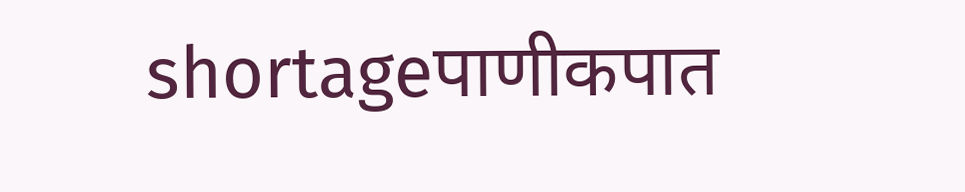shortageपाणीकपात